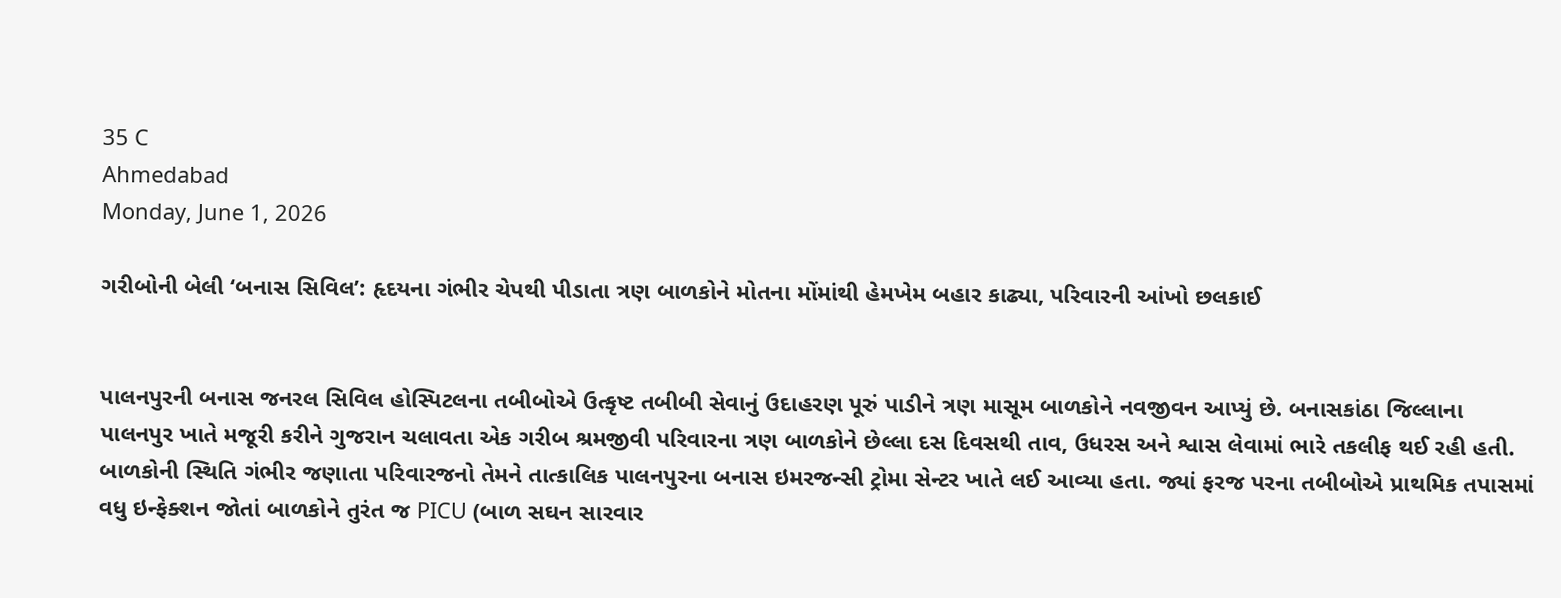35 C
Ahmedabad
Monday, June 1, 2026

ગરીબોની બેલી ‘બનાસ સિવિલ’: હૃદયના ગંભીર ચેપથી પીડાતા ત્રણ બાળકોને મોતના મોંમાંથી હેમખેમ બહાર કાઢ્યા, પરિવારની આંખો છલકાઈ


પાલનપુરની બનાસ જનરલ સિવિલ હોસ્પિટલના તબીબોએ ઉત્કૃષ્ટ તબીબી સેવાનું ઉદાહરણ પૂરું પાડીને ત્રણ માસૂમ બાળકોને નવજીવન આપ્યું છે. બનાસકાંઠા જિલ્લાના પાલનપુર ખાતે મજૂરી કરીને ગુજરાન ચલાવતા એક ગરીબ શ્રમજીવી પરિવારના ત્રણ બાળકોને છેલ્લા દસ દિવસથી તાવ, ઉધરસ અને શ્વાસ લેવામાં ભારે તકલીફ થઈ રહી હતી. બાળકોની સ્થિતિ ગંભીર જણાતા પરિવારજનો તેમને તાત્કાલિક પાલનપુરના બનાસ ઇમરજન્સી ટ્રોમા સેન્ટર ખાતે લઈ આવ્યા હતા. જ્યાં ફરજ પરના તબીબોએ પ્રાથમિક તપાસમાં વધુ ઇન્ફેક્શન જોતાં બાળકોને તુરંત જ PICU (બાળ સઘન સારવાર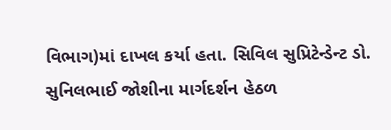વિભાગ)માં દાખલ કર્યા હતા. સિવિલ સુપ્રિટેન્ડેન્ટ ડો. સુનિલભાઈ જોશીના માર્ગદર્શન હેઠળ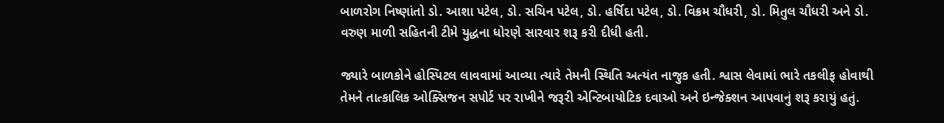બાળરોગ નિષ્ણાંતો ડો. આશા પટેલ, ડો. સચિન પટેલ, ડો. હર્ષિદા પટેલ, ડો. વિક્રમ ચૌધરી, ડો. મિતુલ ચૌધરી અને ડો. વરુણ માળી સહિતની ટીમે યુદ્ધના ધોરણે સારવાર શરૂ કરી દીધી હતી.

જ્યારે બાળકોને હોસ્પિટલ લાવવામાં આવ્યા ત્યારે તેમની સ્થિતિ અત્યંત નાજુક હતી. શ્વાસ લેવામાં ભારે તકલીફ હોવાથી તેમને તાત્કાલિક ઓક્સિજન સપોર્ટ પર રાખીને જરૂરી એન્ટિબાયોટિક દવાઓ અને ઇન્જેક્શન આપવાનું શરૂ કરાયું હતું.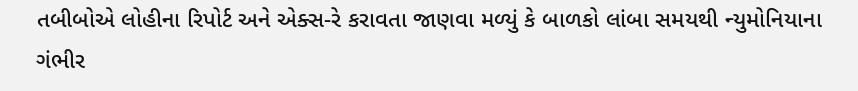તબીબોએ લોહીના રિપોર્ટ અને એક્સ-રે કરાવતા જાણવા મળ્યું કે બાળકો લાંબા સમયથી ન્યુમોનિયાના ગંભીર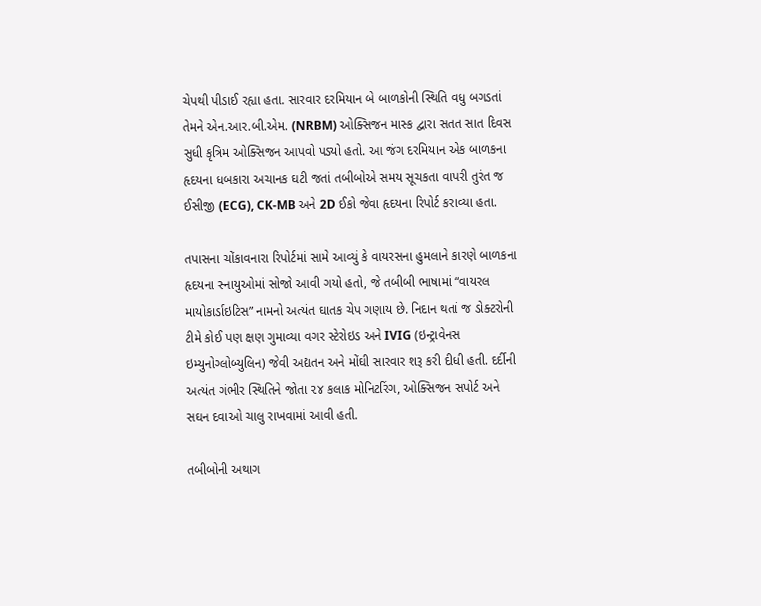ચેપથી પીડાઈ રહ્યા હતા. સારવાર દરમિયાન બે બાળકોની સ્થિતિ વધુ બગડતાં તેમને એન.આર.બી.એમ. (NRBM) ઓક્સિજન માસ્ક દ્વારા સતત સાત દિવસ સુધી કૃત્રિમ ઓક્સિજન આપવો પડ્યો હતો. આ જંગ દરમિયાન એક બાળકના હૃદયના ધબકારા અચાનક ઘટી જતાં તબીબોએ સમય સૂચકતા વાપરી તુરંત જ ઈસીજી (ECG), CK-MB અને 2D ઈકો જેવા હૃદયના રિપોર્ટ કરાવ્યા હતા.

તપાસના ચોંકાવનારા રિપોર્ટમાં સામે આવ્યું કે વાયરસના હુમલાને કારણે બાળકના હૃદયના સ્નાયુઓમાં સોજો આવી ગયો હતો, જે તબીબી ભાષામાં “વાયરલ માયોકાર્ડાઇટિસ” નામનો અત્યંત ઘાતક ચેપ ગણાય છે. નિદાન થતાં જ ડોક્ટરોની ટીમે કોઈ પણ ક્ષણ ગુમાવ્યા વગર સ્ટેરોઇડ અને IVIG (ઇન્ટ્રાવેનસ ઇમ્યુનોગ્લોબ્યુલિન) જેવી અદ્યતન અને મોંઘી સારવાર શરૂ કરી દીધી હતી. દર્દીની અત્યંત ગંભીર સ્થિતિને જોતા ૨૪ કલાક મોનિટરિંગ, ઓક્સિજન સપોર્ટ અને સઘન દવાઓ ચાલુ રાખવામાં આવી હતી.

તબીબોની અથાગ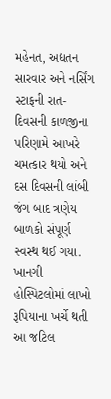મહેનત, અદ્યતન સારવાર અને નર્સિંગ સ્ટાફની રાત-દિવસની કાળજીના પરિણામે આખરે ચમત્કાર થયો અને દસ દિવસની લાંબી જંગ બાદ ત્રણેય બાળકો સંપૂર્ણ સ્વસ્થ થઈ ગયા. ખાનગી હોસ્પિટલોમાં લાખો રૂપિયાના ખર્ચે થતી આ જટિલ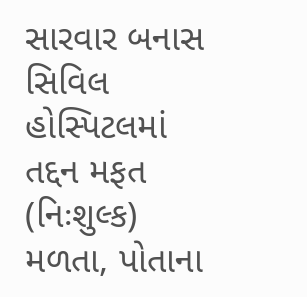સારવાર બનાસ સિવિલ હોસ્પિટલમાં તદ્દન મફત (નિઃશુલ્ક) મળતા, પોતાના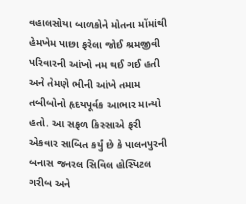વહાલસોયા બાળકોને મોતના મોંમાંથી હેમખેમ પાછા ફરેલા જોઈ શ્રમજીવી પરિવારની આંખો નમ થઈ ગઈ હતી અને તેમણે ભીની આંખે તમામ તબીબોનો હૃદયપૂર્વક આભાર માન્યો હતો. આ સફળ કિસ્સાએ ફરી એકવાર સાબિત કર્યું છે કે પાલનપુરની બનાસ જનરલ સિવિલ હોસ્પિટલ ગરીબ અને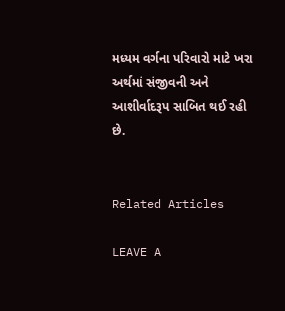મધ્યમ વર્ગના પરિવારો માટે ખરા અર્થમાં સંજીવની અને આશીર્વાદરૂપ સાબિત થઈ રહી છે.


Related Articles

LEAVE A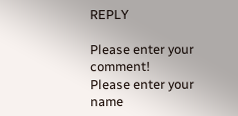REPLY

Please enter your comment!
Please enter your name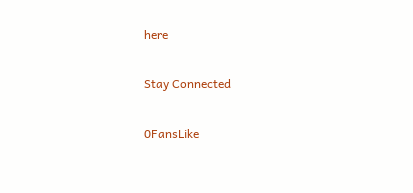here

Stay Connected

0FansLike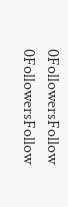0FollowersFollow
0FollowersFollow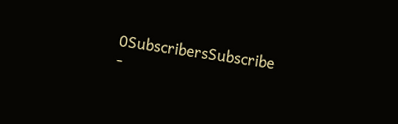0SubscribersSubscribe
-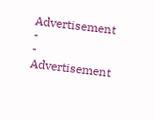Advertisement -
- Advertisement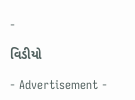-

વિડીયો

- Advertisement -